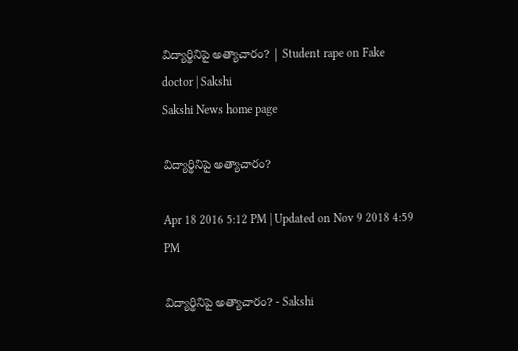విద్యార్థినిపై అత్యాచారం? | Student rape on Fake doctor | Sakshi
Sakshi News home page

విద్యార్థినిపై అత్యాచారం?

Apr 18 2016 5:12 PM | Updated on Nov 9 2018 4:59 PM

విద్యార్థినిపై అత్యాచారం? - Sakshi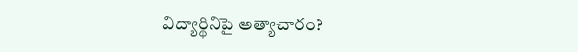విద్యార్థినిపై అత్యాచారం?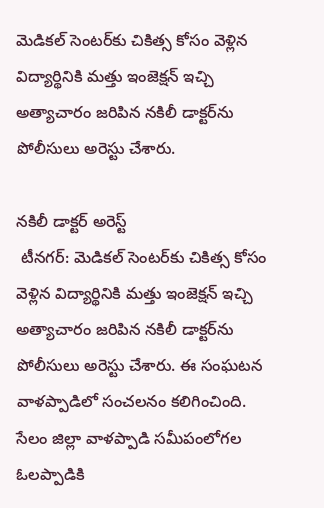మెడికల్ సెంటర్‌కు చికిత్స కోసం వెళ్లిన విద్యార్థినికి మత్తు ఇంజెక్షన్ ఇచ్చి అత్యాచారం జరిపిన నకిలీ డాక్టర్‌ను పోలీసులు అరెస్టు చేశారు.

నకిలీ డాక్టర్ అరెస్ట్
 టీనగర్: మెడికల్ సెంటర్‌కు చికిత్స కోసం వెళ్లిన విద్యార్థినికి మత్తు ఇంజెక్షన్ ఇచ్చి అత్యాచారం జరిపిన నకిలీ డాక్టర్‌ను పోలీసులు అరెస్టు చేశారు. ఈ సంఘటన వాళప్పాడిలో సంచలనం కలిగించింది. సేలం జిల్లా వాళప్పాడి సమీపంలోగల ఓలప్పాడికి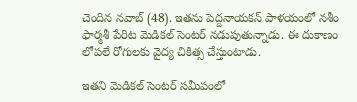చెందిన నవాబ్ (48). ఇతను పెద్దనాయకన్ పాళయంలో నశీం ఫార్మశీ పేరిట మెడికల్ సెంటర్ నడుపుతున్నాడు. ఈ దుకాణం లోపలే రోగులకు వైద్య చికిత్స చేస్తుంటాడు.

ఇతని మెడికల్ సెంటర్ సమీపంలో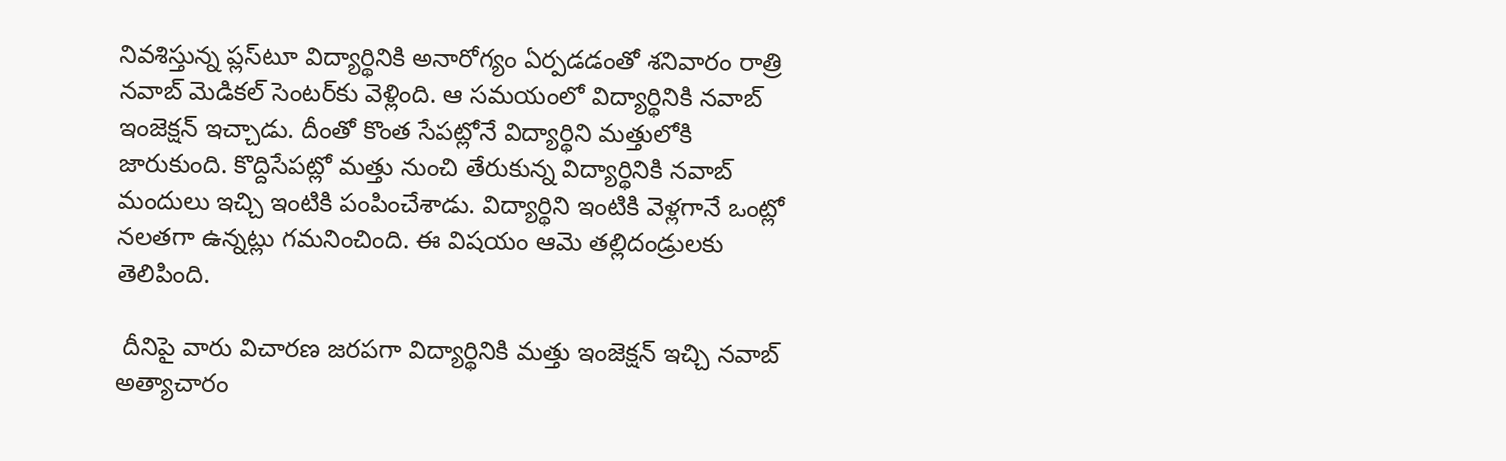నివశిస్తున్న ప్లస్‌టూ విద్యార్థినికి అనారోగ్యం ఏర్పడడంతో శనివారం రాత్రి నవాబ్ మెడికల్ సెంటర్‌కు వెళ్లింది. ఆ సమయంలో విద్యార్థినికి నవాబ్ ఇంజెక్షన్ ఇచ్చాడు. దీంతో కొంత సేపట్లోనే విద్యార్థిని మత్తులోకి జారుకుంది. కొద్దిసేపట్లో మత్తు నుంచి తేరుకున్న విద్యార్థినికి నవాబ్ మందులు ఇచ్చి ఇంటికి పంపించేశాడు. విద్యార్థిని ఇంటికి వెళ్లగానే ఒంట్లో నలతగా ఉన్నట్లు గమనించింది. ఈ విషయం ఆమె తల్లిదండ్రులకు తెలిపింది.

 దీనిపై వారు విచారణ జరపగా విద్యార్థినికి మత్తు ఇంజెక్షన్ ఇచ్చి నవాబ్ అత్యాచారం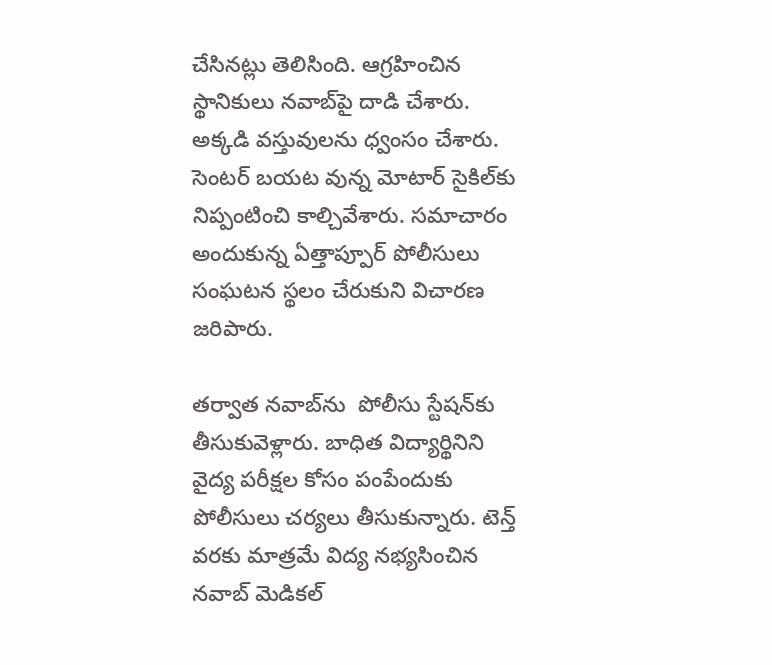చేసినట్లు తెలిసింది. ఆగ్రహించిన స్థానికులు నవాబ్‌పై దాడి చేశారు. అక్కడి వస్తువులను ధ్వంసం చేశారు. సెంటర్ బయట వున్న మోటార్ సైకిల్‌కు నిప్పంటించి కాల్చివేశారు. సమాచారం అందుకున్న ఏత్తాప్పూర్ పోలీసులు సంఘటన స్థలం చేరుకుని విచారణ జరిపారు.

తర్వాత నవాబ్‌ను  పోలీసు స్టేషన్‌కు తీసుకువెళ్లారు. బాధిత విద్యార్థినిని వైద్య పరీక్షల కోసం పంపేందుకు పోలీసులు చర్యలు తీసుకున్నారు. టెన్త్ వరకు మాత్రమే విద్య నభ్యసించిన నవాబ్ మెడికల్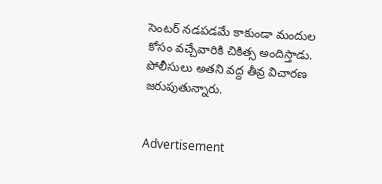సెంటర్ నడపడమే కాకుండా మందుల కోసం వచ్చేవారికి చికిత్స అందిస్తాడు. పోలీసులు అతని వద్ద తీవ్ర విచారణ జరుపుతున్నారు.


Advertisement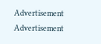Advertisement
Advertisement